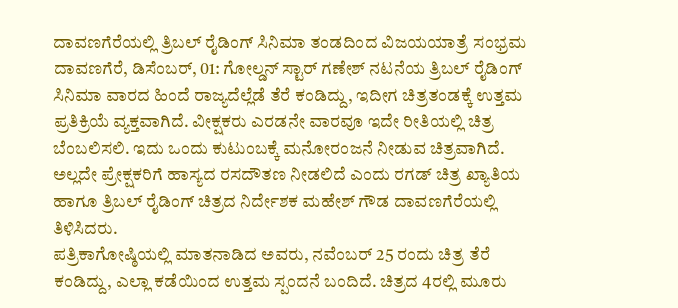ದಾವಣಗೆರೆಯಲ್ಲಿ ತ್ರಿಬಲ್ ರೈಡಿಂಗ್ ಸಿನಿಮಾ ತಂಡದಿಂದ ವಿಜಯಯಾತ್ರೆ ಸಂಭ್ರಮ
ದಾವಣಗೆರೆ, ಡಿಸೆಂಬರ್, 01: ಗೋಲ್ಡನ್ ಸ್ಟಾರ್ ಗಣೇಶ್ ನಟನೆಯ ತ್ರಿಬಲ್ ರೈಡಿಂಗ್ ಸಿನಿಮಾ ವಾರದ ಹಿಂದೆ ರಾಜ್ಯದೆಲ್ಲೆಡೆ ತೆರೆ ಕಂಡಿದ್ದು, ಇದೀಗ ಚಿತ್ರತಂಡಕ್ಕೆ ಉತ್ತಮ ಪ್ರತಿಕ್ರಿಯೆ ವ್ಯಕ್ತವಾಗಿದೆ. ವೀಕ್ಷಕರು ಎರಡನೇ ವಾರವೂ ಇದೇ ರೀತಿಯಲ್ಲಿ ಚಿತ್ರ ಬೆಂಬಲಿಸಲಿ. ಇದು ಒಂದು ಕುಟುಂಬಕ್ಕೆ ಮನೋರಂಜನೆ ನೀಡುವ ಚಿತ್ರವಾಗಿದೆ. ಅಲ್ಲದೇ ಪ್ರೇಕ್ಷಕರಿಗೆ ಹಾಸ್ಯದ ರಸದೌತಣ ನೀಡಲಿದೆ ಎಂದು ರಗಡ್ ಚಿತ್ರ ಖ್ಯಾತಿಯ ಹಾಗೂ ತ್ರಿಬಲ್ ರೈಡಿಂಗ್ ಚಿತ್ರದ ನಿರ್ದೇಶಕ ಮಹೇಶ್ ಗೌಡ ದಾವಣಗೆರೆಯಲ್ಲಿ ತಿಳಿಸಿದರು.
ಪತ್ರಿಕಾಗೋಷ್ಠಿಯಲ್ಲಿ ಮಾತನಾಡಿದ ಅವರು, ನವೆಂಬರ್ 25 ರಂದು ಚಿತ್ರ ತೆರೆ ಕಂಡಿದ್ದು, ಎಲ್ಲಾ ಕಡೆಯಿಂದ ಉತ್ತಮ ಸ್ಪಂದನೆ ಬಂದಿದೆ. ಚಿತ್ರದ 4ರಲ್ಲಿ ಮೂರು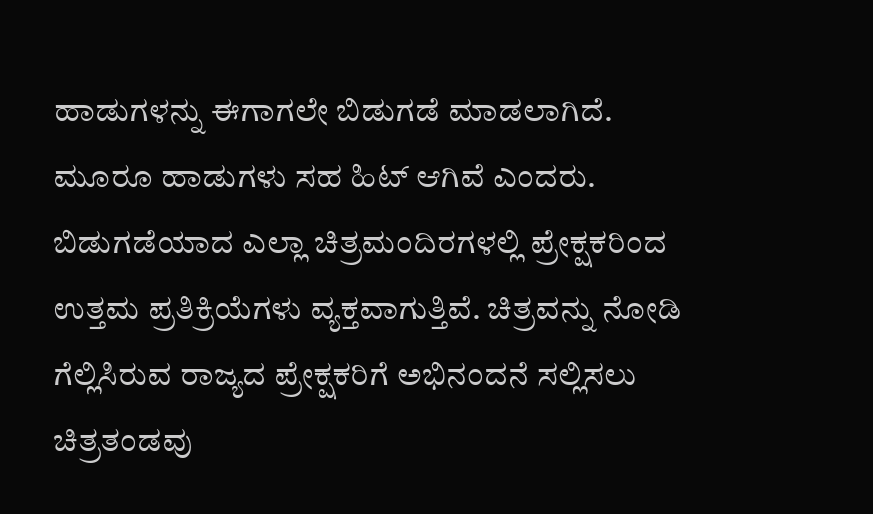ಹಾಡುಗಳನ್ನು ಈಗಾಗಲೇ ಬಿಡುಗಡೆ ಮಾಡಲಾಗಿದೆ. ಮೂರೂ ಹಾಡುಗಳು ಸಹ ಹಿಟ್ ಆಗಿವೆ ಎಂದರು. ಬಿಡುಗಡೆಯಾದ ಎಲ್ಲಾ ಚಿತ್ರಮಂದಿರಗಳಲ್ಲಿ ಪ್ರೇಕ್ಷಕರಿಂದ ಉತ್ತಮ ಪ್ರತಿಕ್ರಿಯೆಗಳು ವ್ಯಕ್ತವಾಗುತ್ತಿವೆ. ಚಿತ್ರವನ್ನು ನೋಡಿ ಗೆಲ್ಲಿಸಿರುವ ರಾಜ್ಯದ ಪ್ರೇಕ್ಷಕರಿಗೆ ಅಭಿನಂದನೆ ಸಲ್ಲಿಸಲು ಚಿತ್ರತಂಡವು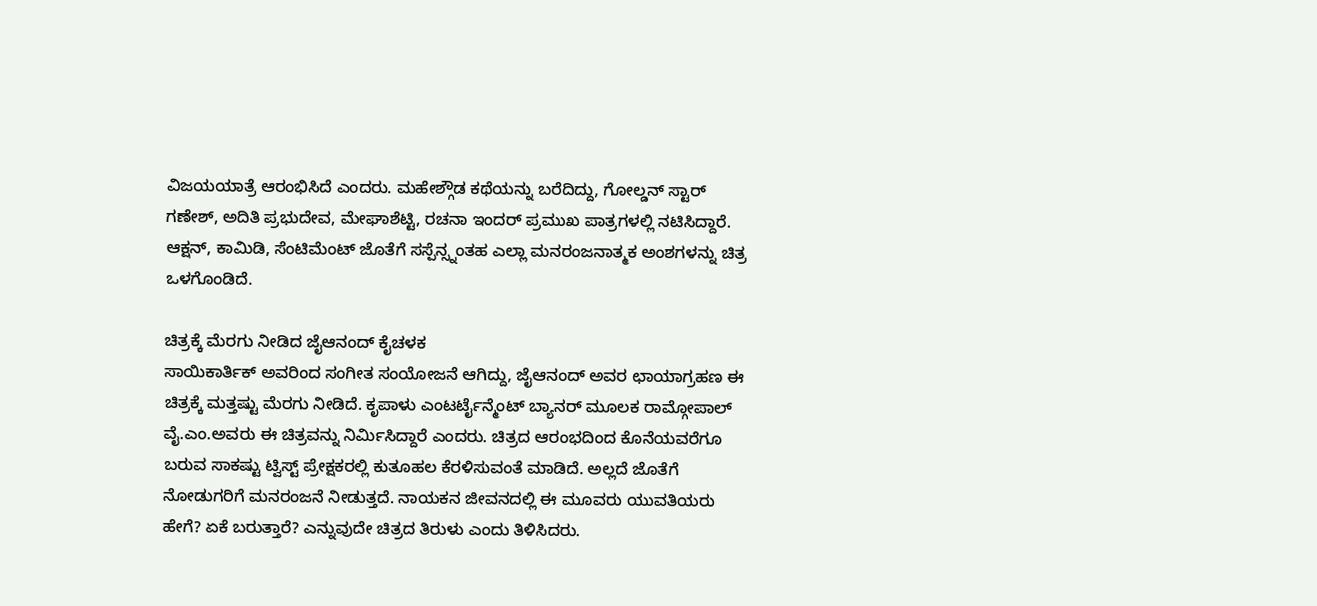ವಿಜಯಯಾತ್ರೆ ಆರಂಭಿಸಿದೆ ಎಂದರು. ಮಹೇಶ್ಗೌಡ ಕಥೆಯನ್ನು ಬರೆದಿದ್ದು, ಗೋಲ್ಡನ್ ಸ್ಟಾರ್ ಗಣೇಶ್, ಅದಿತಿ ಪ್ರಭುದೇವ, ಮೇಘಾಶೆಟ್ಟಿ, ರಚನಾ ಇಂದರ್ ಪ್ರಮುಖ ಪಾತ್ರಗಳಲ್ಲಿ ನಟಿಸಿದ್ದಾರೆ. ಆಕ್ಷನ್, ಕಾಮಿಡಿ, ಸೆಂಟಿಮೆಂಟ್ ಜೊತೆಗೆ ಸಸ್ಪೆನ್ಸ್ನಂತಹ ಎಲ್ಲಾ ಮನರಂಜನಾತ್ಮಕ ಅಂಶಗಳನ್ನು ಚಿತ್ರ ಒಳಗೊಂಡಿದೆ.

ಚಿತ್ರಕ್ಕೆ ಮೆರಗು ನೀಡಿದ ಜೈಆನಂದ್ ಕೈಚಳಕ
ಸಾಯಿಕಾರ್ತಿಕ್ ಅವರಿಂದ ಸಂಗೀತ ಸಂಯೋಜನೆ ಆಗಿದ್ದು, ಜೈಆನಂದ್ ಅವರ ಛಾಯಾಗ್ರಹಣ ಈ ಚಿತ್ರಕ್ಕೆ ಮತ್ತಷ್ಟು ಮೆರಗು ನೀಡಿದೆ. ಕೃಪಾಳು ಎಂಟರ್ಟೈನ್ಮೆಂಟ್ ಬ್ಯಾನರ್ ಮೂಲಕ ರಾಮ್ಗೋಪಾಲ್ ವೈ.ಎಂ.ಅವರು ಈ ಚಿತ್ರವನ್ನು ನಿರ್ಮಿಸಿದ್ದಾರೆ ಎಂದರು. ಚಿತ್ರದ ಆರಂಭದಿಂದ ಕೊನೆಯವರೆಗೂ ಬರುವ ಸಾಕಷ್ಟು ಟ್ವಿಸ್ಟ್ ಪ್ರೇಕ್ಷಕರಲ್ಲಿ ಕುತೂಹಲ ಕೆರಳಿಸುವಂತೆ ಮಾಡಿದೆ. ಅಲ್ಲದೆ ಜೊತೆಗೆ ನೋಡುಗರಿಗೆ ಮನರಂಜನೆ ನೀಡುತ್ತದೆ. ನಾಯಕನ ಜೀವನದಲ್ಲಿ ಈ ಮೂವರು ಯುವತಿಯರು ಹೇಗೆ? ಏಕೆ ಬರುತ್ತಾರೆ? ಎನ್ನುವುದೇ ಚಿತ್ರದ ತಿರುಳು ಎಂದು ತಿಳಿಸಿದರು.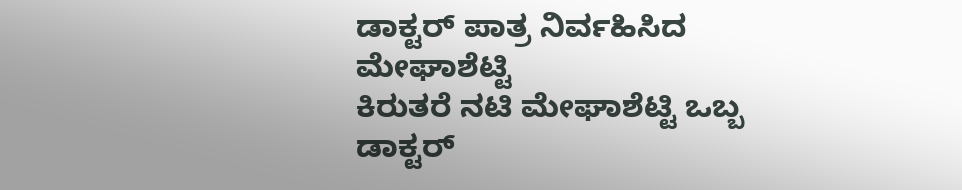ಡಾಕ್ಟರ್ ಪಾತ್ರ ನಿರ್ವಹಿಸಿದ ಮೇಘಾಶೆಟ್ಟಿ
ಕಿರುತರೆ ನಟಿ ಮೇಘಾಶೆಟ್ಟಿ ಒಬ್ಬ ಡಾಕ್ಟರ್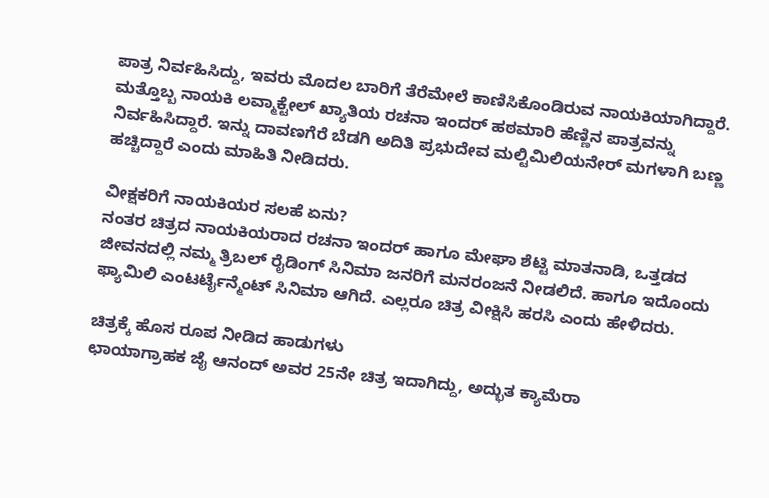ಪಾತ್ರ ನಿರ್ವಹಿಸಿದ್ದು, ಇವರು ಮೊದಲ ಬಾರಿಗೆ ತೆರೆಮೇಲೆ ಕಾಣಿಸಿಕೊಂಡಿರುವ ನಾಯಕಿಯಾಗಿದ್ದಾರೆ. ಮತ್ತೊಬ್ಬ ನಾಯಕಿ ಲವ್ಮಾಕ್ಟೇಲ್ ಖ್ಯಾತಿಯ ರಚನಾ ಇಂದರ್ ಹಠಮಾರಿ ಹೆಣ್ಣಿನ ಪಾತ್ರವನ್ನು ನಿರ್ವಹಿಸಿದ್ದಾರೆ. ಇನ್ನು ದಾವಣಗೆರೆ ಬೆಡಗಿ ಅದಿತಿ ಪ್ರಭುದೇವ ಮಲ್ಟಿಮಿಲಿಯನೇರ್ ಮಗಳಾಗಿ ಬಣ್ಣ ಹಚ್ಚಿದ್ದಾರೆ ಎಂದು ಮಾಹಿತಿ ನೀಡಿದರು.

ವೀಕ್ಷಕರಿಗೆ ನಾಯಕಿಯರ ಸಲಹೆ ಏನು?
ನಂತರ ಚಿತ್ರದ ನಾಯಕಿಯರಾದ ರಚನಾ ಇಂದರ್ ಹಾಗೂ ಮೇಘಾ ಶೆಟ್ಟಿ ಮಾತನಾಡಿ, ಒತ್ತಡದ ಜೀವನದಲ್ಲಿ ನಮ್ಮ ತ್ರಿಬಲ್ ರೈಡಿಂಗ್ ಸಿನಿಮಾ ಜನರಿಗೆ ಮನರಂಜನೆ ನೀಡಲಿದೆ. ಹಾಗೂ ಇದೊಂದು ಫ್ಯಾಮಿಲಿ ಎಂಟರ್ಟೈನ್ಮೆಂಟ್ ಸಿನಿಮಾ ಆಗಿದೆ. ಎಲ್ಲರೂ ಚಿತ್ರ ವೀಕ್ಷಿಸಿ ಹರಸಿ ಎಂದು ಹೇಳಿದರು.

ಚಿತ್ರಕ್ಕೆ ಹೊಸ ರೂಪ ನೀಡಿದ ಹಾಡುಗಳು
ಛಾಯಾಗ್ರಾಹಕ ಜೈ ಆನಂದ್ ಅವರ 25ನೇ ಚಿತ್ರ ಇದಾಗಿದ್ದು, ಅದ್ಭುತ ಕ್ಯಾಮೆರಾ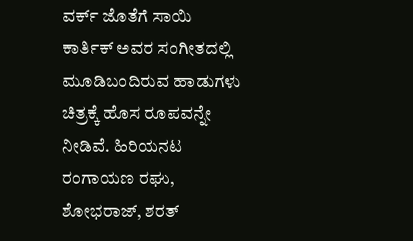ವರ್ಕ್ ಜೊತೆಗೆ ಸಾಯಿ ಕಾರ್ತಿಕ್ ಅವರ ಸಂಗೀತದಲ್ಲಿ ಮೂಡಿಬಂದಿರುವ ಹಾಡುಗಳು ಚಿತ್ರಕ್ಕೆ ಹೊಸ ರೂಪವನ್ನೇ ನೀಡಿವೆ. ಹಿರಿಯನಟ ರಂಗಾಯಣ ರಘು, ಶೋಭರಾಜ್, ಶರತ್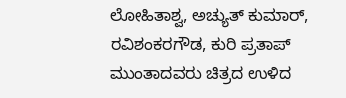ಲೋಹಿತಾಶ್ವ, ಅಚ್ಯುತ್ ಕುಮಾರ್, ರವಿಶಂಕರಗೌಡ, ಕುರಿ ಪ್ರತಾಪ್ ಮುಂತಾದವರು ಚಿತ್ರದ ಉಳಿದ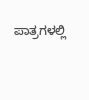ಪಾತ್ರಗಳಲ್ಲಿ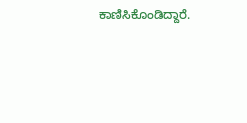ಕಾಣಿಸಿಕೊಂಡಿದ್ದಾರೆ.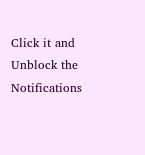Click it and Unblock the Notifications